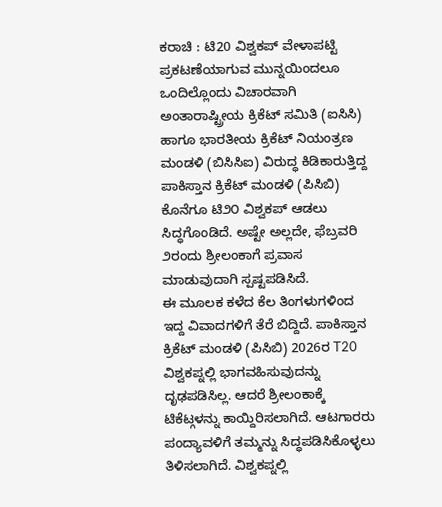ಕರಾಚಿ : ಟಿ20 ವಿಶ್ವಕಪ್ ವೇಳಾಪಟ್ಟಿ ಪ್ರಕಟಣೆಯಾಗುವ ಮುನ್ನಯಿಂದಲೂ ಒಂದಿಲ್ಲೊಂದು ವಿಚಾರವಾಗಿ ಅಂತಾರಾಷ್ಟ್ರೀಯ ಕ್ರಿಕೆಟ್ ಸಮಿತಿ (ಐಸಿಸಿ) ಹಾಗೂ ಭಾರತೀಯ ಕ್ರಿಕೆಟ್ ನಿಯಂತ್ರಣ ಮಂಡಳಿ (ಬಿಸಿಸಿಐ) ವಿರುದ್ಧ ಕಿಡಿಕಾರುತ್ತಿದ್ದ ಪಾಕಿಸ್ತಾನ ಕ್ರಿಕೆಟ್ ಮಂಡಳಿ (ಪಿಸಿಬಿ) ಕೊನೆಗೂ ಟಿ೨೦ ವಿಶ್ವಕಪ್ ಆಡಲು ಸಿದ್ಧಗೊಂಡಿದೆ. ಅಷ್ಟೇ ಅಲ್ಲದೇ, ಫೆಬ್ರವರಿ ೨ರಂದು ಶ್ರೀಲಂಕಾಗೆ ಪ್ರವಾಸ ಮಾಡುವುದಾಗಿ ಸ್ಪಷ್ಟಪಡಿಸಿದೆ.
ಈ ಮೂಲಕ ಕಳೆದ ಕೆಲ ತಿಂಗಳುಗಳಿಂದ ಇದ್ದ ವಿವಾದಗಳಿಗೆ ತೆರೆ ಬಿದ್ದಿದೆ. ಪಾಕಿಸ್ತಾನ ಕ್ರಿಕೆಟ್ ಮಂಡಳಿ (ಪಿಸಿಬಿ) 2026ರ T20 ವಿಶ್ವಕಪ್ನಲ್ಲಿ ಭಾಗವಹಿಸುವುದನ್ನು ದೃಢಪಡಿಸಿಲ್ಲ. ಆದರೆ ಶ್ರೀಲಂಕಾಕ್ಕೆ ಟಿಕೆಟ್ಗಳನ್ನು ಕಾಯ್ದಿರಿಸಲಾಗಿದೆ. ಆಟಗಾರರು ಪಂದ್ಯಾವಳಿಗೆ ತಮ್ಮನ್ನು ಸಿದ್ಧಪಡಿಸಿಕೊಳ್ಳಲು ತಿಳಿಸಲಾಗಿದೆ. ವಿಶ್ವಕಪ್ನಲ್ಲಿ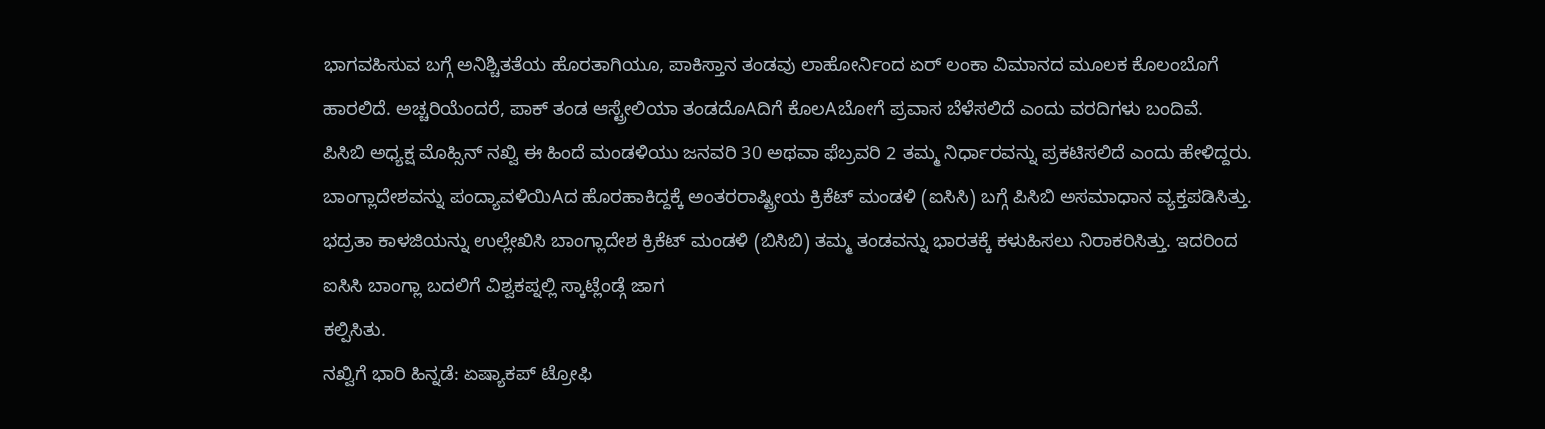ಭಾಗವಹಿಸುವ ಬಗ್ಗೆ ಅನಿಶ್ಚಿತತೆಯ ಹೊರತಾಗಿಯೂ, ಪಾಕಿಸ್ತಾನ ತಂಡವು ಲಾಹೋರ್ನಿಂದ ಏರ್ ಲಂಕಾ ವಿಮಾನದ ಮೂಲಕ ಕೊಲಂಬೊಗೆ ಹಾರಲಿದೆ. ಅಚ್ಚರಿಯೆಂದರೆ, ಪಾಕ್ ತಂಡ ಆಸ್ಟ್ರೇಲಿಯಾ ತಂಡದೊAದಿಗೆ ಕೊಲAಬೋಗೆ ಪ್ರವಾಸ ಬೆಳೆಸಲಿದೆ ಎಂದು ವರದಿಗಳು ಬಂದಿವೆ.
ಪಿಸಿಬಿ ಅಧ್ಯಕ್ಷ ಮೊಹ್ಸಿನ್ ನಖ್ವಿ ಈ ಹಿಂದೆ ಮಂಡಳಿಯು ಜನವರಿ 30 ಅಥವಾ ಫೆಬ್ರವರಿ 2 ತಮ್ಮ ನಿರ್ಧಾರವನ್ನು ಪ್ರಕಟಿಸಲಿದೆ ಎಂದು ಹೇಳಿದ್ದರು. ಬಾಂಗ್ಲಾದೇಶವನ್ನು ಪಂದ್ಯಾವಳಿಯಿAದ ಹೊರಹಾಕಿದ್ದಕ್ಕೆ ಅಂತರರಾಷ್ಟ್ರೀಯ ಕ್ರಿಕೆಟ್ ಮಂಡಳಿ (ಐಸಿಸಿ) ಬಗ್ಗೆ ಪಿಸಿಬಿ ಅಸಮಾಧಾನ ವ್ಯಕ್ತಪಡಿಸಿತ್ತು. ಭದ್ರತಾ ಕಾಳಜಿಯನ್ನು ಉಲ್ಲೇಖಿಸಿ ಬಾಂಗ್ಲಾದೇಶ ಕ್ರಿಕೆಟ್ ಮಂಡಳಿ (ಬಿಸಿಬಿ) ತಮ್ಮ ತಂಡವನ್ನು ಭಾರತಕ್ಕೆ ಕಳುಹಿಸಲು ನಿರಾಕರಿಸಿತ್ತು. ಇದರಿಂದ ಐಸಿಸಿ ಬಾಂಗ್ಲಾ ಬದಲಿಗೆ ವಿಶ್ವಕಪ್ನಲ್ಲಿ ಸ್ಕಾಟ್ಲೆಂಡ್ಗೆ ಜಾಗ
ಕಲ್ಪಿಸಿತು.
ನಖ್ವಿಗೆ ಭಾರಿ ಹಿನ್ನಡೆ: ಏಷ್ಯಾಕಪ್ ಟ್ರೋಫಿ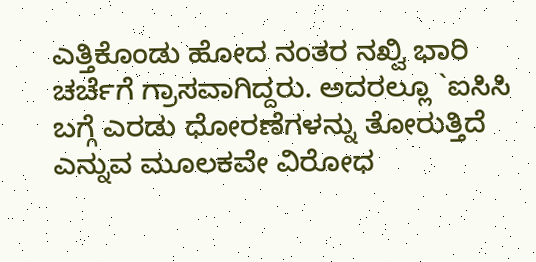ಎತ್ತಿಕೊಂಡು ಹೋದ ನಂತರ ನಖ್ವಿ ಭಾರಿ ಚರ್ಚೆಗೆ ಗ್ರಾಸವಾಗಿದ್ದರು. ಅದರಲ್ಲೂ `ಐಸಿಸಿ ಬಗ್ಗೆ ಎರಡು ಧೋರಣೆಗಳನ್ನು ತೋರುತ್ತಿದೆ ಎನ್ನುವ ಮೂಲಕವೇ ವಿರೋಧ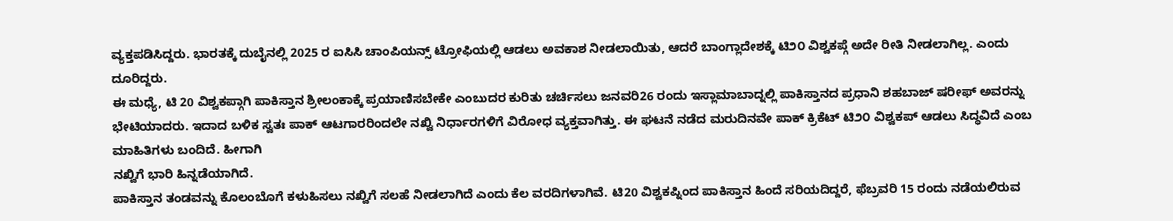ವ್ಯಕ್ತಪಡಿಸಿದ್ದರು. ಭಾರತಕ್ಕೆ ದುಬೈನಲ್ಲಿ 2025 ರ ಐಸಿಸಿ ಚಾಂಪಿಯನ್ಸ್ ಟ್ರೋಫಿಯಲ್ಲಿ ಆಡಲು ಅವಕಾಶ ನೀಡಲಾಯಿತು, ಆದರೆ ಬಾಂಗ್ಲಾದೇಶಕ್ಕೆ ಟಿ೨೦ ವಿಶ್ವಕಪ್ಗೆ ಅದೇ ರೀತಿ ನೀಡಲಾಗಿಲ್ಲ. ಎಂದು ದೂರಿದ್ದರು.
ಈ ಮಧ್ಯೆ, ಟಿ 20 ವಿಶ್ವಕಪ್ಗಾಗಿ ಪಾಕಿಸ್ತಾನ ಶ್ರೀಲಂಕಾಕ್ಕೆ ಪ್ರಯಾಣಿಸಬೇಕೇ ಎಂಬುದರ ಕುರಿತು ಚರ್ಚಿಸಲು ಜನವರಿ26 ರಂದು ಇಸ್ಲಾಮಾಬಾದ್ನಲ್ಲಿ ಪಾಕಿಸ್ತಾನದ ಪ್ರಧಾನಿ ಶಹಬಾಜ್ ಷರೀಫ್ ಅವರನ್ನು ಭೇಟಿಯಾದರು. ಇದಾದ ಬಳಿಕ ಸ್ವತಃ ಪಾಕ್ ಆಟಗಾರರಿಂದಲೇ ನಖ್ವಿ ನಿರ್ಧಾರಗಳಿಗೆ ವಿರೋಧ ವ್ಯಕ್ತವಾಗಿತ್ತು. ಈ ಘಟನೆ ನಡೆದ ಮರುದಿನವೇ ಪಾಕ್ ಕ್ರಿಕೆಟ್ ಟಿ೨೦ ವಿಶ್ವಕಪ್ ಆಡಲು ಸಿದ್ಧವಿದೆ ಎಂಬ ಮಾಹಿತಿಗಳು ಬಂದಿದೆ. ಹೀಗಾಗಿ
ನಖ್ವಿಗೆ ಭಾರಿ ಹಿನ್ನಡೆಯಾಗಿದೆ.
ಪಾಕಿಸ್ತಾನ ತಂಡವನ್ನು ಕೊಲಂಬೊಗೆ ಕಳುಹಿಸಲು ನಖ್ವಿಗೆ ಸಲಹೆ ನೀಡಲಾಗಿದೆ ಎಂದು ಕೆಲ ವರದಿಗಳಾಗಿವೆ. ಟಿ20 ವಿಶ್ವಕಪ್ನಿಂದ ಪಾಕಿಸ್ತಾನ ಹಿಂದೆ ಸರಿಯದಿದ್ದರೆ, ಫೆಬ್ರವರಿ 15 ರಂದು ನಡೆಯಲಿರುವ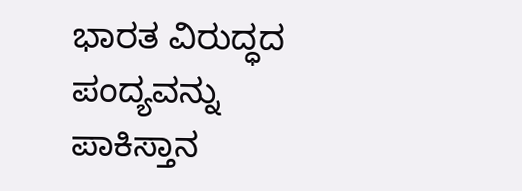ಭಾರತ ವಿರುದ್ಧದ ಪಂದ್ಯವನ್ನು ಪಾಕಿಸ್ತಾನ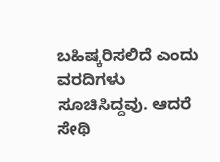ಬಹಿಷ್ಕರಿಸಲಿದೆ ಎಂದು ವರದಿಗಳು ಸೂಚಿಸಿದ್ದವು. ಆದರೆ ಸೇಥಿ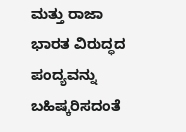ಮತ್ತು ರಾಜಾ ಭಾರತ ವಿರುದ್ಧದ ಪಂದ್ಯವನ್ನು ಬಹಿಷ್ಕರಿಸದಂತೆ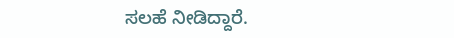ಸಲಹೆ ನೀಡಿದ್ದಾರೆ.